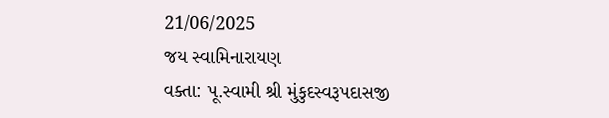21/06/2025
જય સ્વામિનારાયણ
વક્તા: પૂ.સ્વામી શ્રી મુંકુદસ્વરૂપદાસજી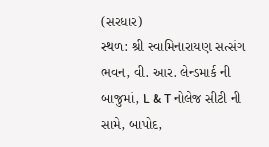(સરધાર)
સ્થળ: શ્રી સ્વામિનારાયણ સત્સંગ ભવન, વી. આર. લેન્ડમાર્ક ની બાજુમાં, L & T નોલેજ સીટી ની સામે, બાપોદ,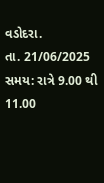વડોદરા.
તા. 21/06/2025
સમય: રાત્રે 9.00 થી 11.00